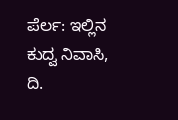ಪೆರ್ಲ: ಇಲ್ಲಿನ ಕುದ್ವ ನಿವಾಸಿ, ದಿ.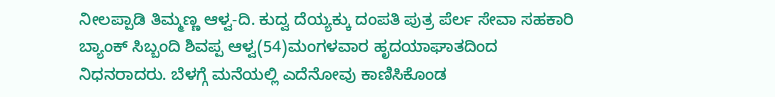ನೀಲಪ್ಪಾಡಿ ತಿಮ್ಮಣ್ಣ ಆಳ್ವ-ದಿ. ಕುದ್ವ ದೆಯ್ಯಕ್ಕು ದಂಪತಿ ಪುತ್ರ ಪೆರ್ಲ ಸೇವಾ ಸಹಕಾರಿ ಬ್ಯಾಂಕ್ ಸಿಬ್ಬಂದಿ ಶಿವಪ್ಪ ಆಳ್ವ(54)ಮಂಗಳವಾರ ಹೃದಯಾಘಾತದಿಂದ ನಿಧನರಾದರು. ಬೆಳಗ್ಗೆ ಮನೆಯಲ್ಲಿ ಎದೆನೋವು ಕಾಣಿಸಿಕೊಂಡ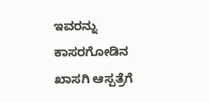ಇವರನ್ನು ಕಾಸರಗೋಡಿನ ಖಾಸಗಿ ಆಸ್ಪತ್ರೆಗೆ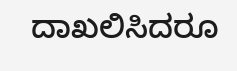ದಾಖಲಿಸಿದರೂ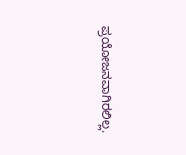ಪ್ರಯೋಜನವಾಗಿರಲಿಲ್ಲ.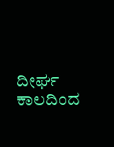ದೀರ್ಘ ಕಾಲದಿಂದ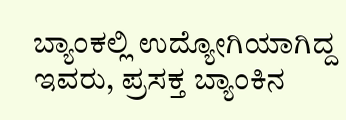ಬ್ಯಾಂಕಲ್ಲಿ ಉದ್ಯೋಗಿಯಾಗಿದ್ದ ಇವರು, ಪ್ರಸಕ್ತ ಬ್ಯಾಂಕಿನ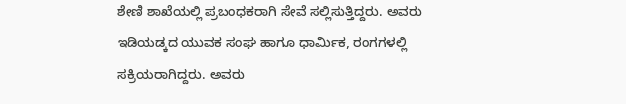ಶೇಣಿ ಶಾಖೆಯಲ್ಲಿ ಪ್ರಬಂಧಕರಾಗಿ ಸೇವೆ ಸಲ್ಲಿಸುತ್ತಿದ್ದರು. ಅವರು ಇಡಿಯಡ್ಕದ ಯುವಕ ಸಂಘ ಹಾಗೂ ಧಾರ್ಮಿಕ, ರಂಗಗಳಲ್ಲಿ ಸಕ್ರಿಯರಾಗಿದ್ದರು. ಅವರು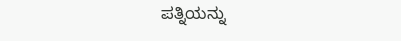ಪತ್ನಿಯನ್ನು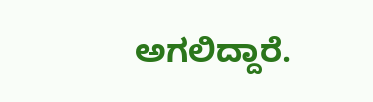ಅಗಲಿದ್ದಾರೆ.